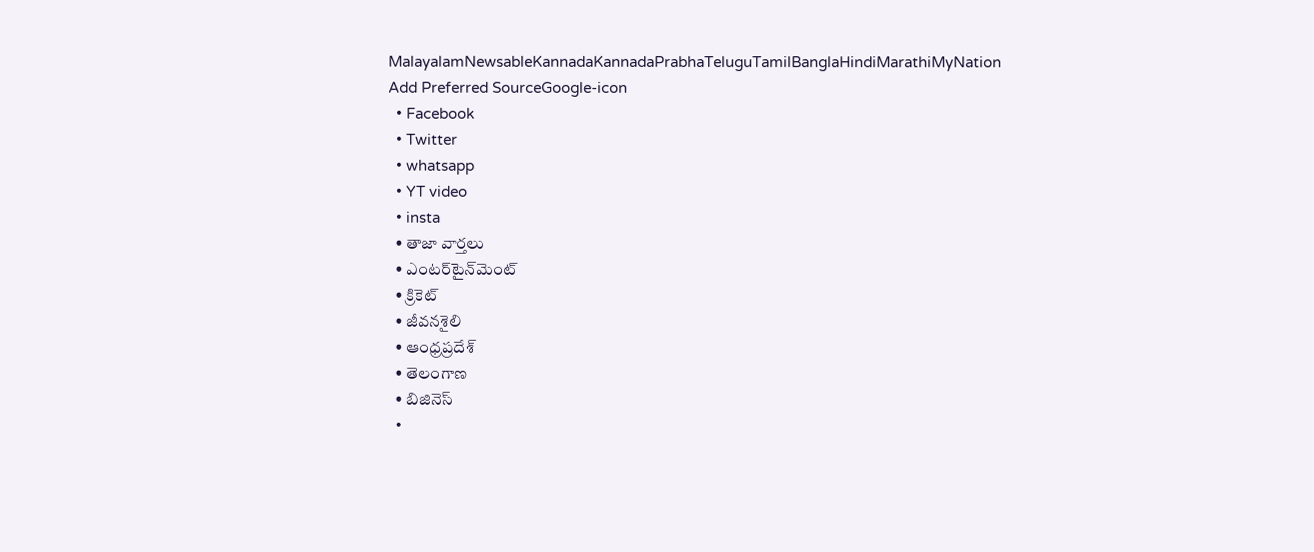MalayalamNewsableKannadaKannadaPrabhaTeluguTamilBanglaHindiMarathiMyNation
Add Preferred SourceGoogle-icon
  • Facebook
  • Twitter
  • whatsapp
  • YT video
  • insta
  • తాజా వార్తలు
  • ఎంటర్‌టైన్‌మెంట్
  • క్రికెట్
  • జీవనశైలి
  • ఆంధ్రప్రదేశ్
  • తెలంగాణ
  • బిజినెస్
  •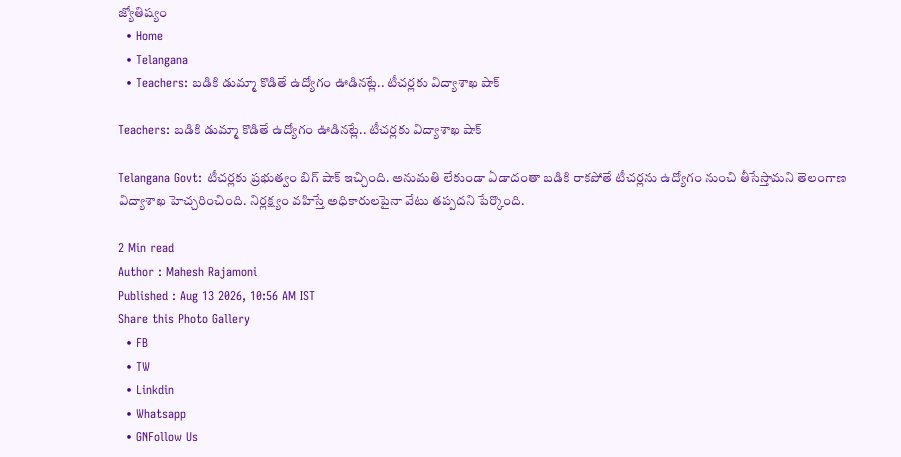జ్యోతిష్యం
  • Home
  • Telangana
  • Teachers: బడికి డుమ్మా కొడితే ఉద్యోగం ఊడినట్లే.. టీచర్లకు విద్యాశాఖ షాక్

Teachers: బడికి డుమ్మా కొడితే ఉద్యోగం ఊడినట్లే.. టీచర్లకు విద్యాశాఖ షాక్

Telangana Govt: టీచర్లకు ప్రభుత్వం బిగ్ షాక్ ఇచ్చింది. అనుమతి లేకుండా ఏడాదంతా బడికి రాకపోతే టీచర్లను ఉద్యోగం నుంచి తీసేస్తామని తెలంగాణ విద్యాశాఖ హెచ్చరించింది. నిర్లక్ష్యం వహిస్తే అధికారులపైనా వేటు తప్పదని పేర్కొంది.

2 Min read
Author : Mahesh Rajamoni
Published : Aug 13 2026, 10:56 AM IST
Share this Photo Gallery
  • FB
  • TW
  • Linkdin
  • Whatsapp
  • GNFollow Us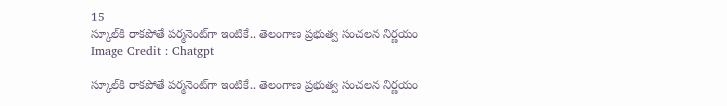15
స్కూల్‌కి రాకపోతే పర్మనెంట్‌గా ఇంటికే.. తెలంగాణ ప్రభుత్వ సంచలన నిర్ణయం
Image Credit : Chatgpt

స్కూల్‌కి రాకపోతే పర్మనెంట్‌గా ఇంటికే.. తెలంగాణ ప్రభుత్వ సంచలన నిర్ణయం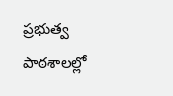ప్రభుత్వ పాఠశాలల్లో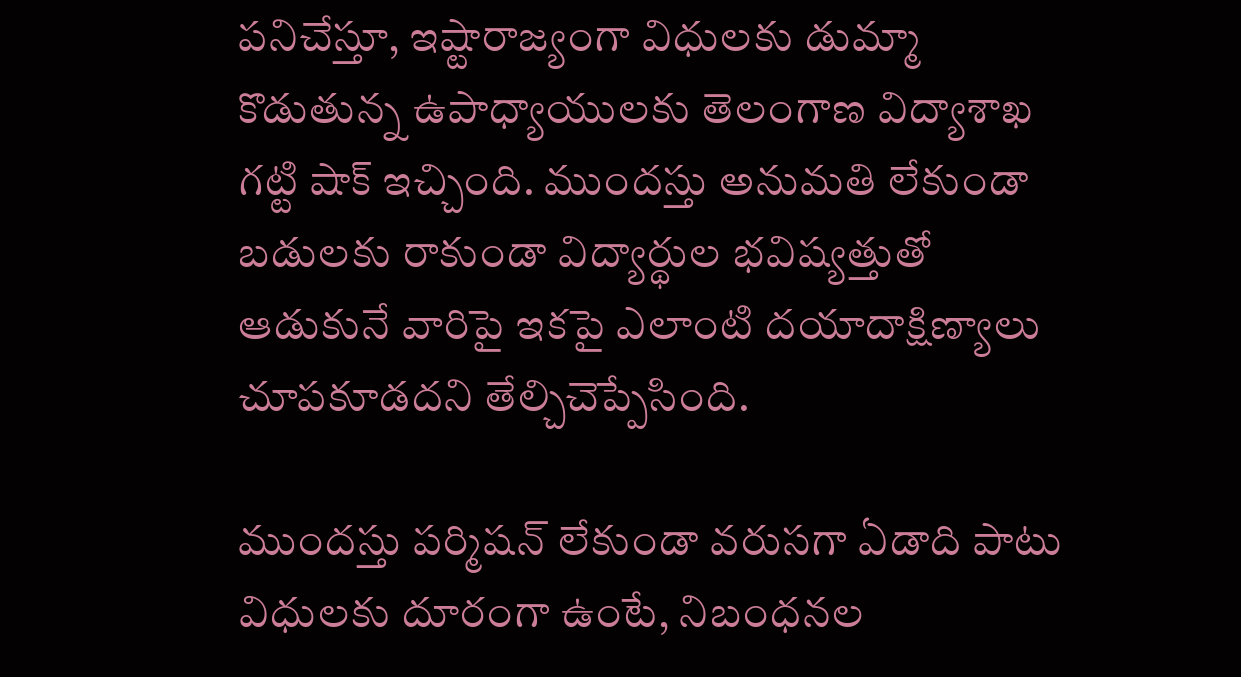పనిచేస్తూ, ఇష్టారాజ్యంగా విధులకు డుమ్మా కొడుతున్న ఉపాధ్యాయులకు తెలంగాణ విద్యాశాఖ గట్టి షాక్ ఇచ్చింది. ముందస్తు అనుమతి లేకుండా బడులకు రాకుండా విద్యార్థుల భవిష్యత్తుతో ఆడుకునే వారిపై ఇకపై ఎలాంటి దయాదాక్షిణ్యాలు చూపకూడదని తేల్చిచెప్పేసింది.

ముందస్తు పర్మిషన్ లేకుండా వరుసగా ఏడాది పాటు విధులకు దూరంగా ఉంటే, నిబంధనల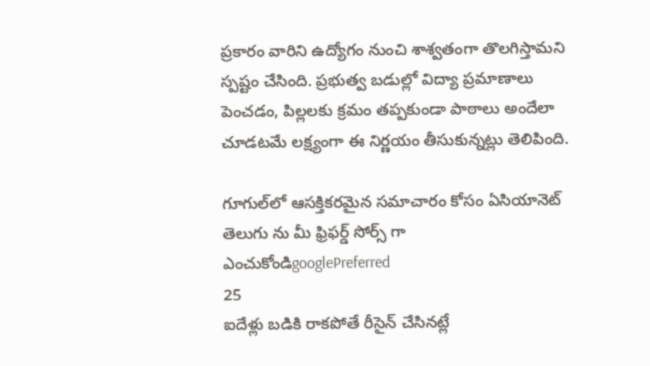ప్రకారం వారిని ఉద్యోగం నుంచి శాశ్వతంగా తొలగిస్తామని స్పష్టం చేసింది. ప్రభుత్వ బడుల్లో విద్యా ప్రమాణాలు పెంచడం, పిల్లలకు క్రమం తప్పకుండా పాఠాలు అందేలా చూడటమే లక్ష్యంగా ఈ నిర్ణయం తీసుకున్నట్లు తెలిపింది.

గూగుల్‌లో ఆసక్తికరమైన సమాచారం కోసం ఏసియానెట్ తెలుగు ను మీ ఫ్రిఫర్డ్ సోర్స్ గా ఎంచుకోండిgooglePreferred
25
ఐదేళ్లు బడికి రాకపోతే రీసైన్ చేసినట్లే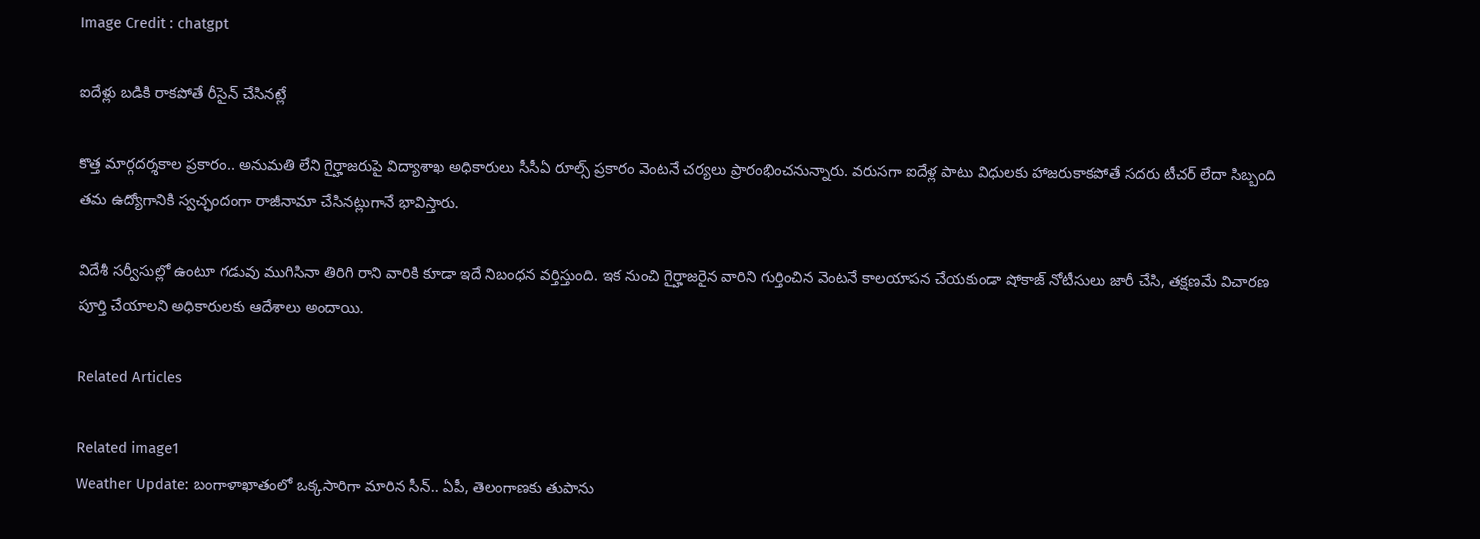Image Credit : chatgpt

ఐదేళ్లు బడికి రాకపోతే రీసైన్ చేసినట్లే

కొత్త మార్గదర్శకాల ప్రకారం.. అనుమతి లేని గైర్హాజరుపై విద్యాశాఖ అధికారులు సీసీఏ రూల్స్ ప్రకారం వెంటనే చర్యలు ప్రారంభించనున్నారు. వరుసగా ఐదేళ్ల పాటు విధులకు హాజరుకాకపోతే సదరు టీచర్ లేదా సిబ్బంది తమ ఉద్యోగానికి స్వచ్ఛందంగా రాజీనామా చేసినట్లుగానే భావిస్తారు.

విదేశీ సర్వీసుల్లో ఉంటూ గడువు ముగిసినా తిరిగి రాని వారికి కూడా ఇదే నిబంధన వర్తిస్తుంది. ఇక నుంచి గైర్హాజరైన వారిని గుర్తించిన వెంటనే కాలయాపన చేయకుండా షోకాజ్ నోటీసులు జారీ చేసి, తక్షణమే విచారణ పూర్తి చేయాలని అధికారులకు ఆదేశాలు అందాయి.

Related Articles

Related image1
Weather Update: బంగాళాఖాతంలో ఒక్కసారిగా మారిన సీన్.. ఏపీ, తెలంగాణకు తుపాను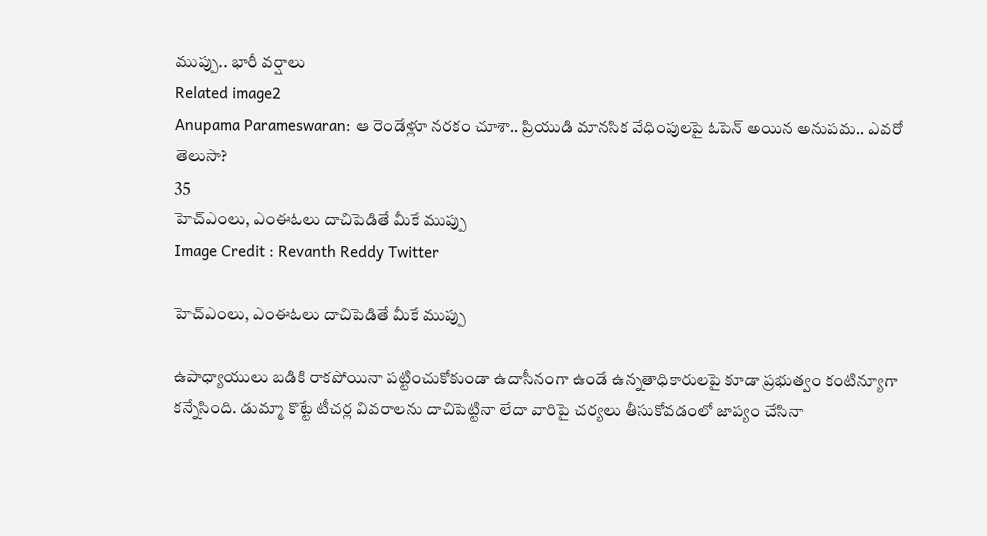ముప్పు.. భారీ వర్షాలు
Related image2
Anupama Parameswaran: ఆ రెండేళ్లూ నరకం చూశా.. ప్రియుడి మానసిక వేధింపులపై ఓపెన్ అయిన అనుపమ.. ఎవరో తెలుసా?
35
హెచ్‌ఎంలు, ఎంఈఓలు దాచిపెడితే మీకే ముప్పు
Image Credit : Revanth Reddy Twitter

హెచ్‌ఎంలు, ఎంఈఓలు దాచిపెడితే మీకే ముప్పు

ఉపాధ్యాయులు బడికి రాకపోయినా పట్టించుకోకుండా ఉదాసీనంగా ఉండే ఉన్నతాధికారులపై కూడా ప్రభుత్వం కంటిన్యూగా కన్నేసింది. డుమ్మా కొట్టే టీచర్ల వివరాలను దాచిపెట్టినా లేదా వారిపై చర్యలు తీసుకోవడంలో జాప్యం చేసినా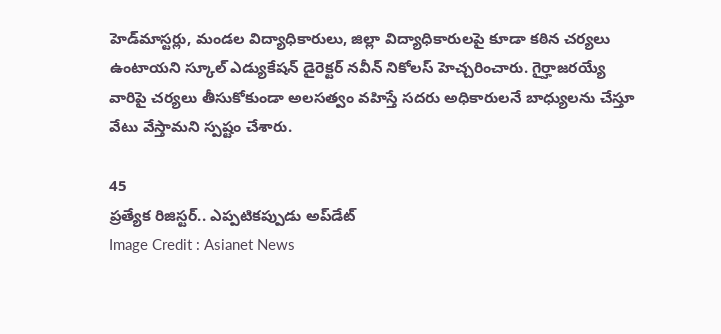హెడ్‌మాస్టర్లు, మండల విద్యాధికారులు, జిల్లా విద్యాధికారులపై కూడా కఠిన చర్యలు ఉంటాయని స్కూల్ ఎడ్యుకేషన్ డైరెక్టర్ నవీన్ నికోలస్ హెచ్చరించారు. గైర్హాజరయ్యే వారిపై చర్యలు తీసుకోకుండా అలసత్వం వహిస్తే సదరు అధికారులనే బాధ్యులను చేస్తూ వేటు వేస్తామని స్పష్టం చేశారు.

45
ప్రత్యేక రిజిస్టర్.. ఎప్పటికప్పుడు అప్‌డేట్
Image Credit : Asianet News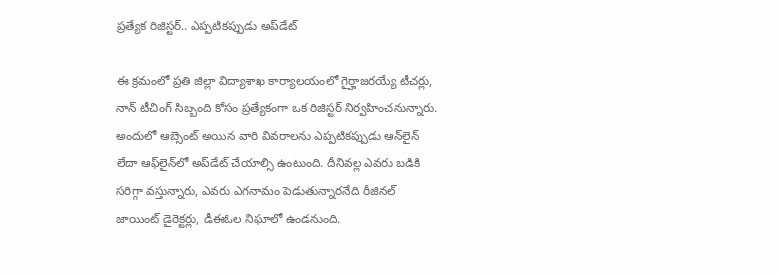ప్రత్యేక రిజిస్టర్.. ఎప్పటికప్పుడు అప్‌డేట్

ఈ క్రమంలో ప్రతి జిల్లా విద్యాశాఖ కార్యాలయంలో గైర్హాజరయ్యే టీచర్లు, నాన్ టీచింగ్ సిబ్బంది కోసం ప్రత్యేకంగా ఒక రిజిస్టర్ నిర్వహించనున్నారు. అందులో ఆబ్సెంట్ అయిన వారి వివరాలను ఎప్పటికప్పుడు ఆన్‌లైన్ లేదా ఆఫ్‌లైన్‌లో అప్‌డేట్ చేయాల్సి ఉంటుంది. దీనివల్ల ఎవరు బడికి సరిగ్గా వస్తున్నారు, ఎవరు ఎగనామం పెడుతున్నారనేది రీజినల్ జాయింట్ డైరెక్టర్లు, డీఈఓల నిఘాలో ఉండనుంది.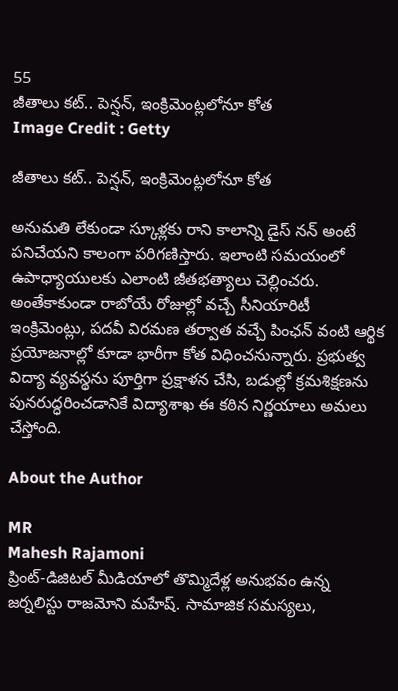55
జీతాలు కట్.. పెన్షన్, ఇంక్రిమెంట్లలోనూ కోత
Image Credit : Getty

జీతాలు కట్.. పెన్షన్, ఇంక్రిమెంట్లలోనూ కోత

అనుమతి లేకుండా స్కూళ్లకు రాని కాలాన్ని డైస్ నన్ అంటే పనిచేయని కాలంగా పరిగణిస్తారు. ఇలాంటి సమయంలో ఉపాధ్యాయులకు ఎలాంటి జీతభత్యాలు చెల్లించరు. అంతేకాకుండా రాబోయే రోజుల్లో వచ్చే సీనియారిటీ ఇంక్రిమెంట్లు, పదవీ విరమణ తర్వాత వచ్చే పింఛన్ వంటి ఆర్థిక ప్రయోజనాల్లో కూడా భారీగా కోత విధించనున్నారు. ప్రభుత్వ విద్యా వ్యవస్థను పూర్తిగా ప్రక్షాళన చేసి, బడుల్లో క్రమశిక్షణను పునరుద్ధరించడానికే విద్యాశాఖ ఈ కఠిన నిర్ణయాలు అమలు చేస్తోంది.

About the Author

MR
Mahesh Rajamoni
ప్రింట్-డిజిటల్ మీడియాలో తొమ్మిదేళ్ల అనుభవం ఉన్న జ‌ర్న‌లిస్టు రాజమోని మహేష్. సామాజిక సమస్యలు,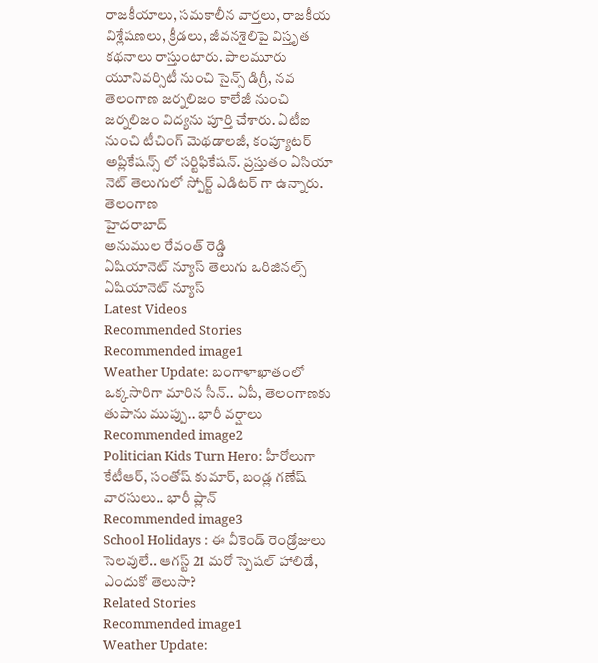రాజకీయాలు, సమకాలీన వార్తలు, రాజకీయ విశ్లేషణలు, క్రీడలు, జీవనశైలిపై విస్తృత క‌థ‌నాలు రాస్తుంటారు. పాలమూరు యూనివర్సిటీ నుంచి సైన్స్ డిగ్రీ, నవ తెలంగాణ జర్నలిజం కాలేజీ నుంచి జర్నలిజం విద్యను పూర్తి చేశారు. ఏటీఐ నుంచి టీచింగ్ మెథడాలజీ, కంప్యూటర్ అప్లికేషన్స్ లో సర్టిఫికేషన్. ప్రస్తుతం ఏసియా నెట్ తెలుగులో స్పోర్ట్ ఎడిటర్ గా ఉన్నారు.
తెలంగాణ
హైదరాబాద్
అనుముల రేవంత్ రెడ్డి
ఏషియానెట్ న్యూస్ తెలుగు ఒరిజినల్స్
ఏషియానెట్ న్యూస్
Latest Videos
Recommended Stories
Recommended image1
Weather Update: బంగాళాఖాతంలో ఒక్కసారిగా మారిన సీన్.. ఏపీ, తెలంగాణకు తుపాను ముప్పు.. భారీ వర్షాలు
Recommended image2
Politician Kids Turn Hero: హీరోలుగా కేటీఆర్‌, సంతోష్‌ కుమార్‌, బండ్ల గణేష్‌ వారసులు.. భారీ ప్లాన్
Recommended image3
School Holidays : ఈ వీకెండ్ రెండ్రోజులు సెలవులే.. ఆగస్ట్ 21 మరో స్పెషల్ హాలిడే, ఎందుకో తెలుసా?
Related Stories
Recommended image1
Weather Update: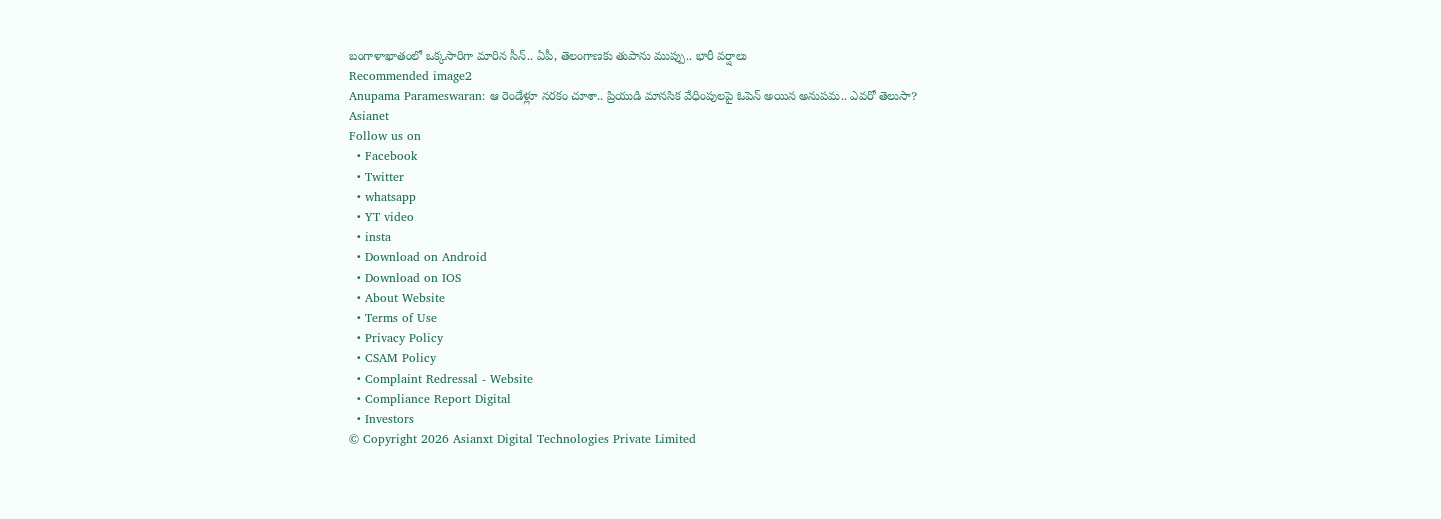బంగాళాఖాతంలో ఒక్కసారిగా మారిన సీన్.. ఏపీ, తెలంగాణకు తుపాను ముప్పు.. భారీ వర్షాలు
Recommended image2
Anupama Parameswaran: ఆ రెండేళ్లూ నరకం చూశా.. ప్రియుడి మానసిక వేధింపులపై ఓపెన్ అయిన అనుపమ.. ఎవరో తెలుసా?
Asianet
Follow us on
  • Facebook
  • Twitter
  • whatsapp
  • YT video
  • insta
  • Download on Android
  • Download on IOS
  • About Website
  • Terms of Use
  • Privacy Policy
  • CSAM Policy
  • Complaint Redressal - Website
  • Compliance Report Digital
  • Investors
© Copyright 2026 Asianxt Digital Technologies Private Limited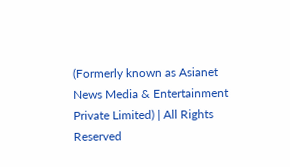(Formerly known as Asianet News Media & Entertainment Private Limited) | All Rights Reserved